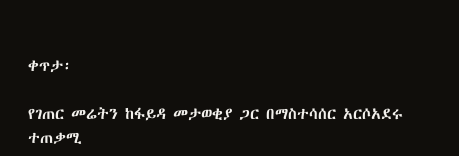ቀጥታ፡

የገጠር መሬትን ከፋይዳ መታወቂያ ጋር በማስተሳሰር አርሶአደሩ ተጠቃሚ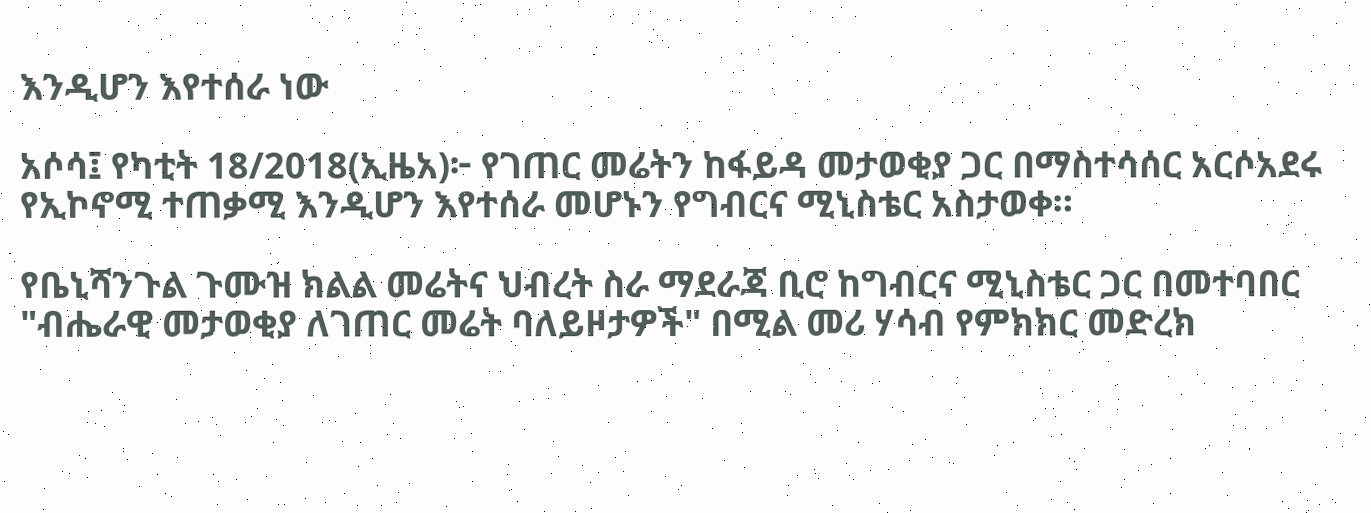እንዲሆን እየተሰራ ነው

አሶሳ፤ የካቲት 18/2018(ኢዜአ)፦ የገጠር መሬትን ከፋይዳ መታወቂያ ጋር በማስተሳሰር አርሶአደሩ የኢኮኖሚ ተጠቃሚ እንዲሆን እየተሰራ መሆኑን የግብርና ሚኒስቴር አስታወቀ።

የቤኒሻንጉል ጉሙዝ ክልል መሬትና ህብረት ስራ ማደራጃ ቢሮ ከግብርና ሚኒስቴር ጋር በመተባበር "ብሔራዊ መታወቂያ ለገጠር መሬት ባለይዞታዎች" በሚል መሪ ሃሳብ የምክክር መድረክ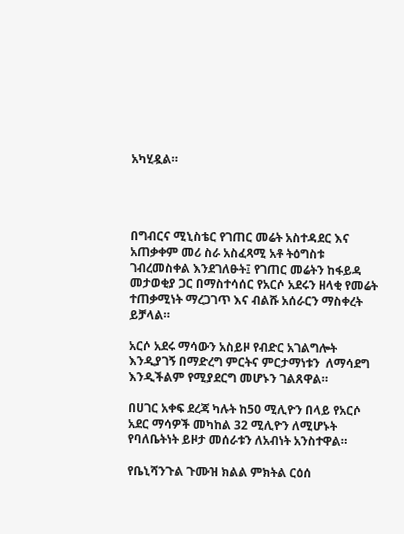አካሂዷል።




በግብርና ሚኒስቴር የገጠር መሬት አስተዳደር እና አጠቃቀም መሪ ስራ አስፈጻሚ አቶ ትዕግስቱ ገብረመስቀል እንደገለፁት፤ የገጠር መሬትን ከፋይዳ መታወቂያ ጋር በማስተሳሰር የአርሶ አደሩን ዘላቂ የመሬት ተጠቃሚነት ማረጋገጥ እና ብልሹ አሰራርን ማስቀረት ይቻላል።

አርሶ አደሩ ማሳውን አስይዞ የብድር አገልግሎት እንዲያገኝ በማድረግ ምርትና ምርታማነቱን  ለማሳደግ እንዲችልም የሚያደርግ መሆኑን ገልጸዋል።

በሀገር አቀፍ ደረጃ ካሉት ከ50 ሚሊዮን በላይ የአርሶ አደር ማሳዎች መካከል 32 ሚሊዮን ለሚሆኑት የባለቤትነት ይዞታ መሰራቱን ለአብነት አንስተዋል።

የቤኒሻንጉል ጉሙዝ ክልል ምክትል ርዕሰ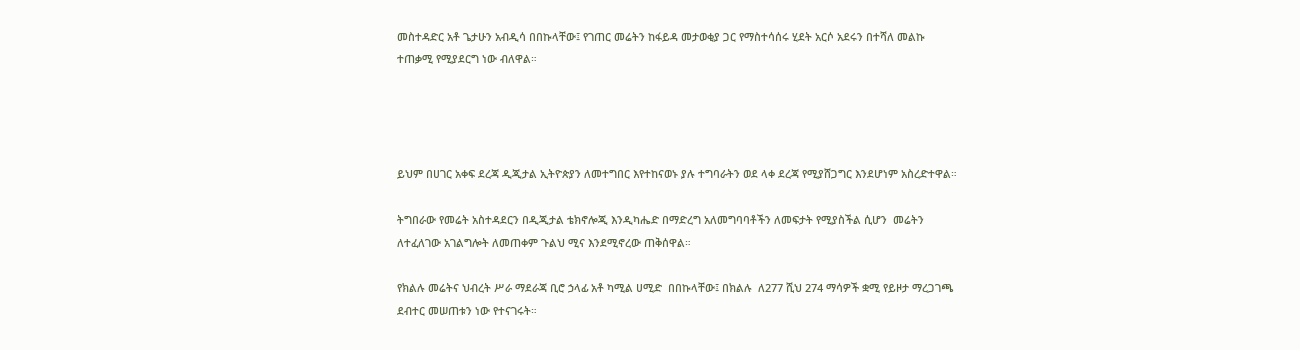መስተዳድር አቶ ጌታሁን አብዲሳ በበኩላቸው፤ የገጠር መሬትን ከፋይዳ መታወቂያ ጋር የማስተሳሰሩ ሂደት አርሶ አደሩን በተሻለ መልኩ ተጠቃሚ የሚያደርግ ነው ብለዋል።




ይህም በሀገር አቀፍ ደረጃ ዲጂታል ኢትዮጵያን ለመተግበር እየተከናወኑ ያሉ ተግባራትን ወደ ላቀ ደረጃ የሚያሸጋግር እንደሆነም አስረድተዋል።

ትግበራው የመሬት አስተዳደርን በዲጂታል ቴክኖሎጂ እንዲካሔድ በማድረግ አለመግባባቶችን ለመፍታት የሚያስችል ሲሆን  መሬትን ለተፈለገው አገልግሎት ለመጠቀም ጉልህ ሚና እንደሚኖረው ጠቅሰዋል።

የክልሉ መሬትና ህብረት ሥራ ማደራጃ ቢሮ ኃላፊ አቶ ካሚል ሀሚድ  በበኩላቸው፤ በክልሉ  ለ277 ሺህ 274 ማሳዎች ቋሚ የይዞታ ማረጋገጫ ደብተር መሠጠቱን ነው የተናገሩት።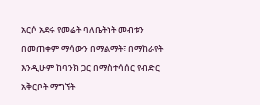አርሶ አደሩ የመሬት ባለቤትነት መብቱን በመጠቀም ማሳውን በማልማት፣ በማከራየት እንዲሁም ከባንክ ጋር በማስተሳሰር የብድር አቅርቦት ማግኘት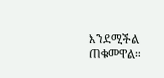እንደሚችል ጠቁመዋል።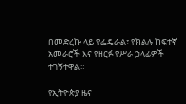በመድረኩ ላይ የፌዴራል፣ የክልሉ ከፍተኛ አመራሮች እና የዘርፉ የሥራ ኃላፊዎች ተገኝተዋል።

የኢትዮጵያ ዜና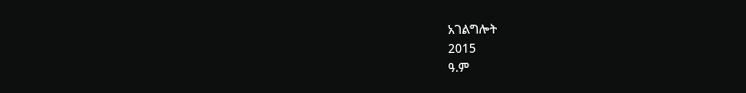አገልግሎት
2015
ዓ.ም